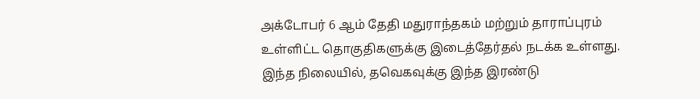அக்டோபர் 6 ஆம் தேதி மதுராந்தகம் மற்றும் தாராப்புரம் உள்ளிட்ட தொகுதிகளுக்கு இடைத்தேர்தல் நடக்க உள்ளது. இந்த நிலையில், தவெகவுக்கு இந்த இரண்டு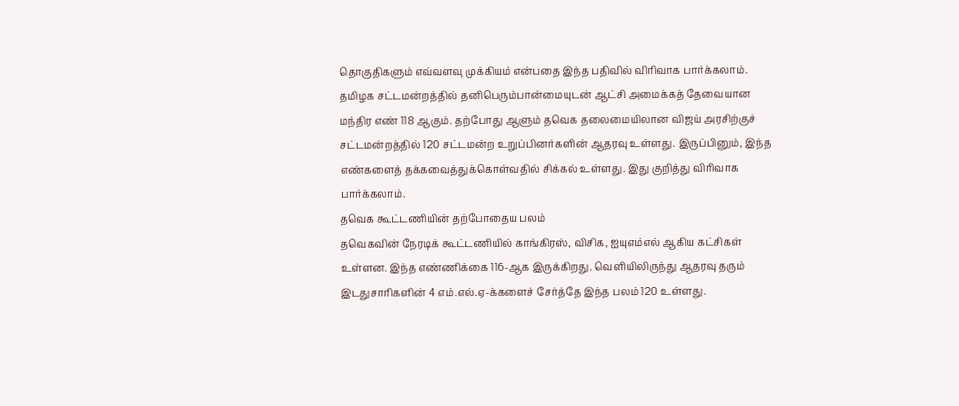தொகுதிகளும் எவ்வளவு முக்கியம் என்பதை இந்த பதிவில் விரிவாக பார்க்கலாம்.
தமிழக சட்டமன்றத்தில் தனிபெரும்பான்மையுடன் ஆட்சி அமைக்கத் தேவையான மந்திர எண் 118 ஆகும். தற்போது ஆளும் தவெக தலைமையிலான விஜய் அரசிற்குச் சட்டமன்றத்தில் 120 சட்டமன்ற உறுப்பினர்களின் ஆதரவு உள்ளது. இருப்பினும், இந்த எண்களைத் தக்கவைத்துக்கொள்வதில் சிக்கல் உள்ளது. இது குறித்து விரிவாக பார்க்கலாம்.
தவெக கூட்டணியின் தற்போதைய பலம்
தவெகவின் நேரடிக் கூட்டணியில் காங்கிரஸ், விசிக, ஐயுஎம்எல் ஆகிய கட்சிகள் உள்ளன. இந்த எண்ணிக்கை 116-ஆக இருக்கிறது. வெளியிலிருந்து ஆதரவு தரும் இடதுசாரிகளின் 4 எம்.எல்.ஏ-க்களைச் சேர்த்தே இந்த பலம் 120 உள்ளது.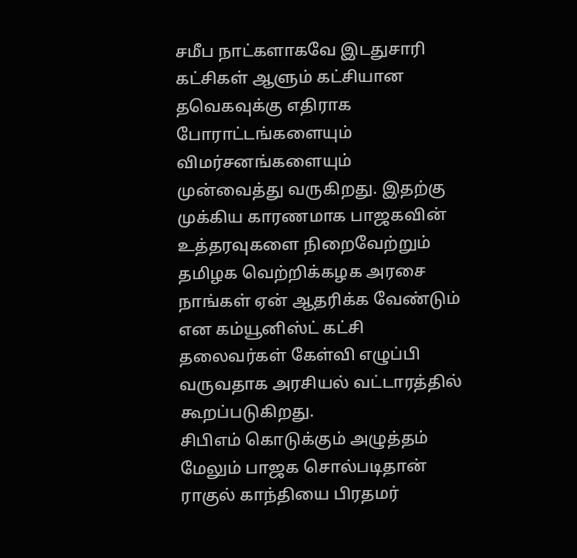சமீப நாட்களாகவே இடதுசாரி கட்சிகள் ஆளும் கட்சியான தவெகவுக்கு எதிராக போராட்டங்களையும் விமர்சனங்களையும் முன்வைத்து வருகிறது. இதற்கு முக்கிய காரணமாக பாஜகவின் உத்தரவுகளை நிறைவேற்றும் தமிழக வெற்றிக்கழக அரசை நாங்கள் ஏன் ஆதரிக்க வேண்டும் என கம்யூனிஸ்ட் கட்சி தலைவர்கள் கேள்வி எழுப்பி வருவதாக அரசியல் வட்டாரத்தில் கூறப்படுகிறது.
சிபிஎம் கொடுக்கும் அழுத்தம்
மேலும் பாஜக சொல்படிதான் ராகுல் காந்தியை பிரதமர்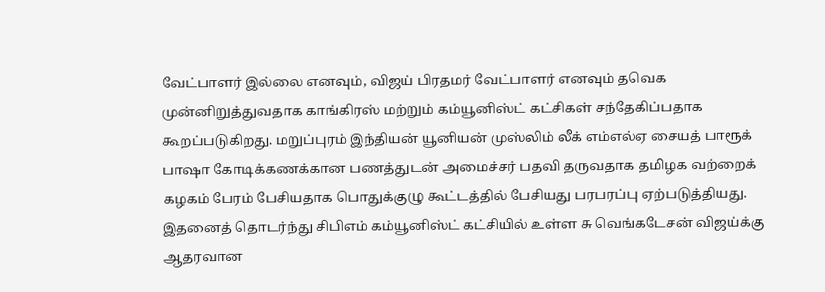வேட்பாளர் இல்லை எனவும், விஜய் பிரதமர் வேட்பாளர் எனவும் தவெக முன்னிறுத்துவதாக காங்கிரஸ் மற்றும் கம்யூனிஸ்ட் கட்சிகள் சந்தேகிப்பதாக கூறப்படுகிறது. மறுப்புரம் இந்தியன் யூனியன் முஸ்லிம் லீக் எம்எல்ஏ சையத் பாரூக் பாஷா கோடிக்கணக்கான பணத்துடன் அமைச்சர் பதவி தருவதாக தமிழக வற்றைக் கழகம் பேரம் பேசியதாக பொதுக்குழு கூட்டத்தில் பேசியது பரபரப்பு ஏற்படுத்தியது.
இதனைத் தொடர்ந்து சிபிஎம் கம்யூனிஸ்ட் கட்சியில் உள்ள சு வெங்கடேசன் விஜய்க்கு ஆதரவான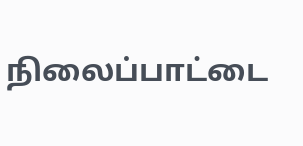நிலைப்பாட்டை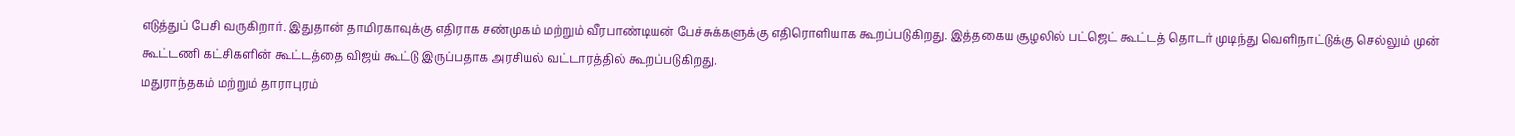எடுத்துப் பேசி வருகிறார். இதுதான் தாமிரகாவுக்கு எதிராக சண்முகம் மற்றும் வீரபாண்டியன் பேச்சுக்களுக்கு எதிரொளியாக கூறப்படுகிறது. இத்தகைய சூழலில் பட்ஜெட் கூட்டத் தொடர் முடிந்து வெளிநாட்டுக்கு செல்லும் முன் கூட்டணி கட்சிகளின் கூட்டத்தை விஜய் கூட்டு இருப்பதாக அரசியல் வட்டாரத்தில் கூறப்படுகிறது.
மதுராந்தகம் மற்றும் தாராபுரம்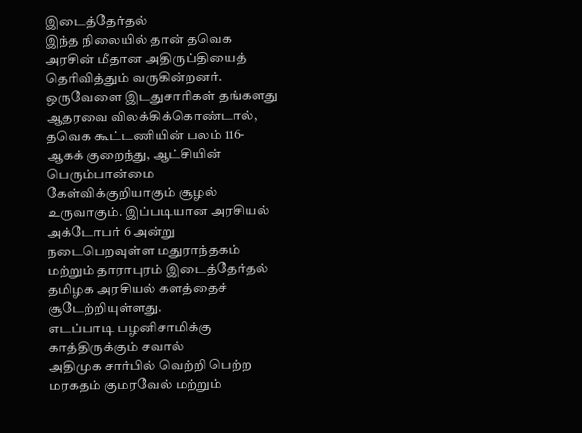இடைத்தேர்தல்
இந்த நிலையில் தான் தவெக அரசின் மீதான அதிருப்தியைத் தெரிவித்தும் வருகின்றனர். ஒருவேளை இடதுசாரிகள் தங்களது ஆதரவை விலக்கிக்கொண்டால், தவெக கூட்டணியின் பலம் 116-ஆகக் குறைந்து, ஆட்சியின் பெரும்பான்மை கேள்விக்குறியாகும் சூழல் உருவாகும். இப்படியான அரசியல் அக்டோபர் 6 அன்று நடைபெறவுள்ள மதுராந்தகம் மற்றும் தாராபுரம் இடைத்தேர்தல் தமிழக அரசியல் களத்தைச் சூடேற்றியுள்ளது.
எடப்பாடி பழனிசாமிக்கு காத்திருக்கும் சவால்
அதிமுக சார்பில் வெற்றி பெற்ற மரகதம் குமரவேல் மற்றும்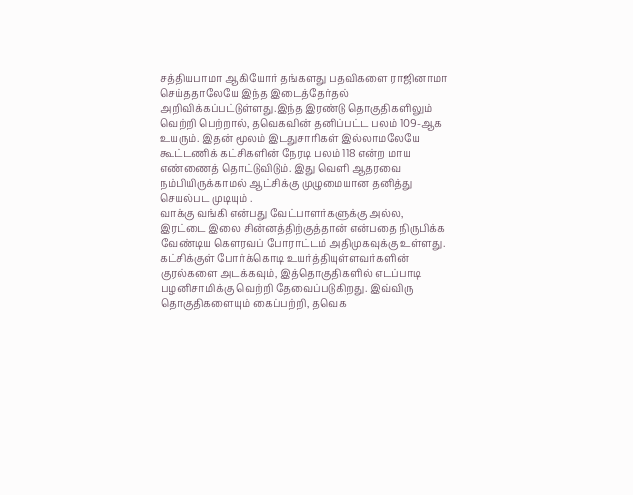சத்தியபாமா ஆகியோர் தங்களது பதவிகளை ராஜினாமா செய்ததாலேயே இந்த இடைத்தேர்தல் அறிவிக்கப்பட்டுள்ளது.இந்த இரண்டு தொகுதிகளிலும் வெற்றி பெற்றால், தவெகவின் தனிப்பட்ட பலம் 109-ஆக உயரும். இதன் மூலம் இடதுசாரிகள் இல்லாமலேயே கூட்டணிக் கட்சிகளின் நேரடி பலம் 118 என்ற மாய எண்ணைத் தொட்டுவிடும். இது வெளி ஆதரவை நம்பியிருக்காமல் ஆட்சிக்கு முழுமையான தனித்து செயல்பட முடியும் .
வாக்கு வங்கி என்பது வேட்பாளர்களுக்கு அல்ல, இரட்டை இலை சின்னத்திற்குத்தான் என்பதை நிருபிக்க வேண்டிய கௌரவப் போராட்டம் அதிமுகவுக்கு உள்ளது. கட்சிக்குள் போர்க்கொடி உயர்த்தியுள்ளவர்களின் குரல்களை அடக்கவும், இத்தொகுதிகளில் எடப்பாடி பழனிசாமிக்கு வெற்றி தேவைப்படுகிறது. இவ்விரு தொகுதிகளையும் கைப்பற்றி, தவெக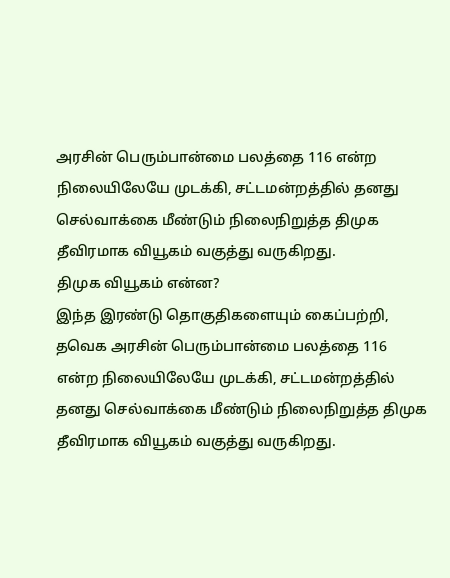அரசின் பெரும்பான்மை பலத்தை 116 என்ற நிலையிலேயே முடக்கி, சட்டமன்றத்தில் தனது செல்வாக்கை மீண்டும் நிலைநிறுத்த திமுக தீவிரமாக வியூகம் வகுத்து வருகிறது.
திமுக வியூகம் என்ன?
இந்த இரண்டு தொகுதிகளையும் கைப்பற்றி, தவெக அரசின் பெரும்பான்மை பலத்தை 116 என்ற நிலையிலேயே முடக்கி, சட்டமன்றத்தில் தனது செல்வாக்கை மீண்டும் நிலைநிறுத்த திமுக தீவிரமாக வியூகம் வகுத்து வருகிறது.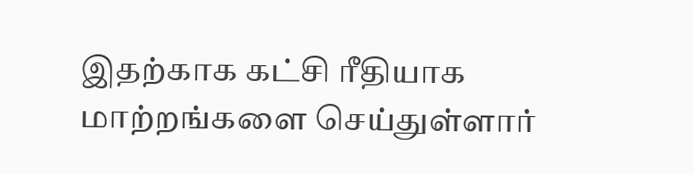இதற்காக கட்சி ரீதியாக மாற்றங்களை செய்துள்ளார்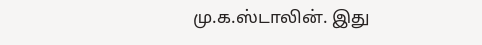மு.க.ஸ்டாலின். இது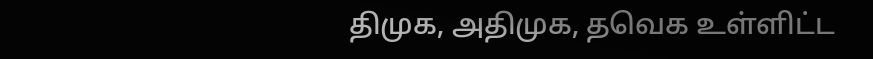திமுக, அதிமுக, தவெக உள்ளிட்ட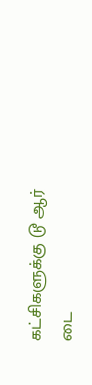கட்சிகளுக்கு டூ ஆர் டை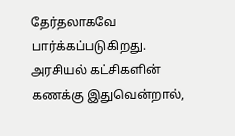தேர்தலாகவே பார்க்கப்படுகிறது. அரசியல் கட்சிகளின் கணக்கு இதுவென்றால்,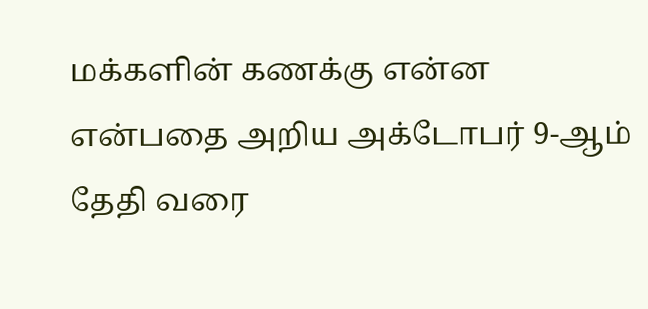மக்களின் கணக்கு என்ன என்பதை அறிய அக்டோபர் 9-ஆம் தேதி வரை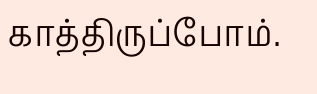காத்திருப்போம்.